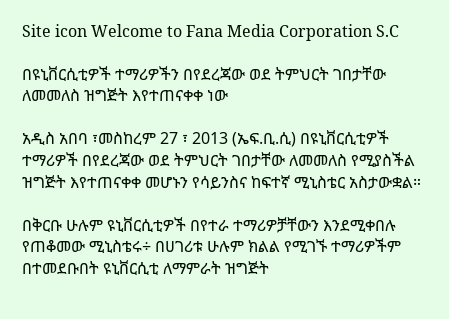Site icon Welcome to Fana Media Corporation S.C

በዩኒቨርሲቲዎች ተማሪዎችን በየደረጃው ወደ ትምህርት ገበታቸው ለመመለስ ዝግጅት እየተጠናቀቀ ነው

አዲስ አበባ ፣መስከረም 27 ፣ 2013 (ኤፍ.ቢ.ሲ) በዩኒቨርሲቲዎች ተማሪዎች በየደረጃው ወደ ትምህርት ገበታቸው ለመመለስ የሚያስችል ዝግጅት እየተጠናቀቀ መሆኑን የሳይንስና ከፍተኛ ሚኒስቴር አስታውቋል።

በቅርቡ ሁሉም ዩኒቨርሲቲዎች በየተራ ተማሪዎቻቸውን እንደሚቀበሉ የጠቆመው ሚኒስቴሩ÷ በሀገሪቱ ሁሉም ክልል የሚገኙ ተማሪዎችም በተመደቡበት ዩኒቨርሲቲ ለማምራት ዝግጅት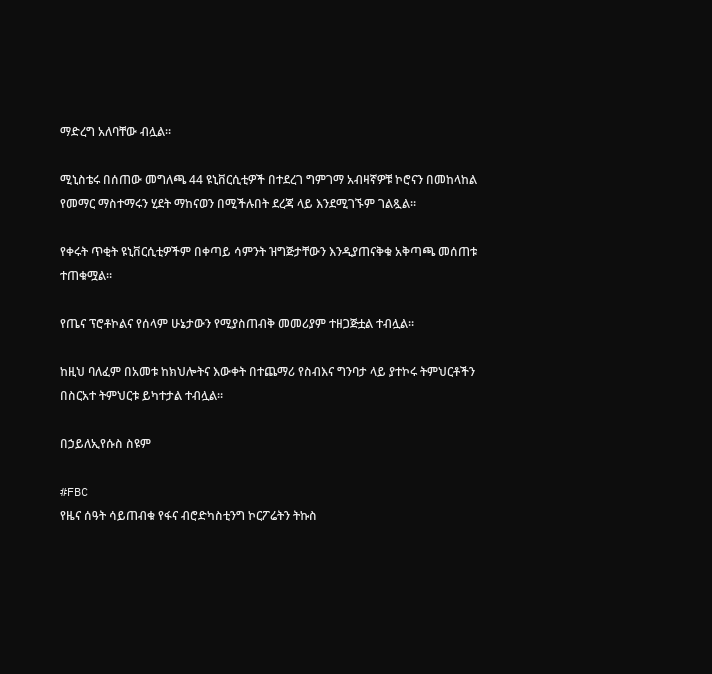ማድረግ አለባቸው ብሏል።

ሚኒስቴሩ በሰጠው መግለጫ 44 ዩኒቨርሲቲዎች በተደረገ ግምገማ አብዛኛዎቹ ኮሮናን በመከላከል የመማር ማስተማሩን ሂደት ማከናወን በሚችሉበት ደረጃ ላይ እንደሚገኙም ገልጿል።

የቀሩት ጥቂት ዩኒቨርሲቲዎችም በቀጣይ ሳምንት ዝግጅታቸውን እንዲያጠናቅቁ አቅጣጫ መሰጠቱ ተጠቁሟል።

የጤና ፕሮቶኮልና የሰላም ሁኔታውን የሚያስጠብቅ መመሪያም ተዘጋጅቷል ተብሏል።

ከዚህ ባለፈም በአመቱ ከክህሎትና እውቀት በተጨማሪ የስብእና ግንባታ ላይ ያተኮሩ ትምህርቶችን በስርአተ ትምህርቱ ይካተታል ተብሏል።

በኃይለኢየሱስ ስዩም

#FBC
የዜና ሰዓት ሳይጠብቁ የፋና ብሮድካስቲንግ ኮርፖሬትን ትኩስ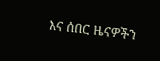እና ሰበር ዜናዎችን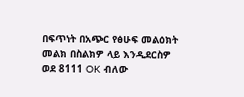በፍጥነት በአጭር የፅሁፍ መልዕክት መልክ በስልክዎ ላይ እንዲደርስዎ ወደ 8111 OK ብለው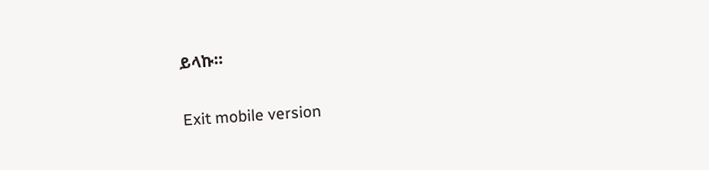ይላኩ።

Exit mobile version